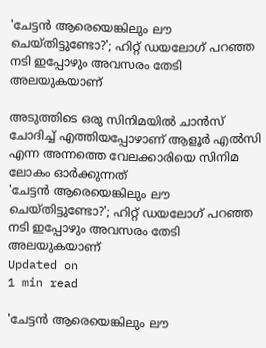'ചേട്ടന്‍ ആരെയെങ്കിലും ലൗ ചെയ്തിട്ടുണ്ടോ?'; ഹിറ്റ് ഡയലോഗ് പറഞ്ഞ നടി ഇപ്പോഴും അവസരം തേടി അലയുകയാണ്‌

അടുത്തിടെ ഒരു സിനിമയില്‍ ചാന്‍സ് ചോദിച്ച് എത്തിയപ്പോഴാണ് ആളൂര്‍ എല്‍സി എന്ന അന്നത്തെ വേലക്കാരിയെ സിനിമ ലോകം ഓര്‍ക്കുന്നത്‌
'ചേട്ടന്‍ ആരെയെങ്കിലും ലൗ ചെയ്തിട്ടുണ്ടോ?'; ഹിറ്റ് ഡയലോഗ് പറഞ്ഞ നടി ഇപ്പോഴും അവസരം തേടി അലയുകയാണ്‌
Updated on
1 min read

'ചേട്ടന്‍ ആരെയെങ്കിലും ലൗ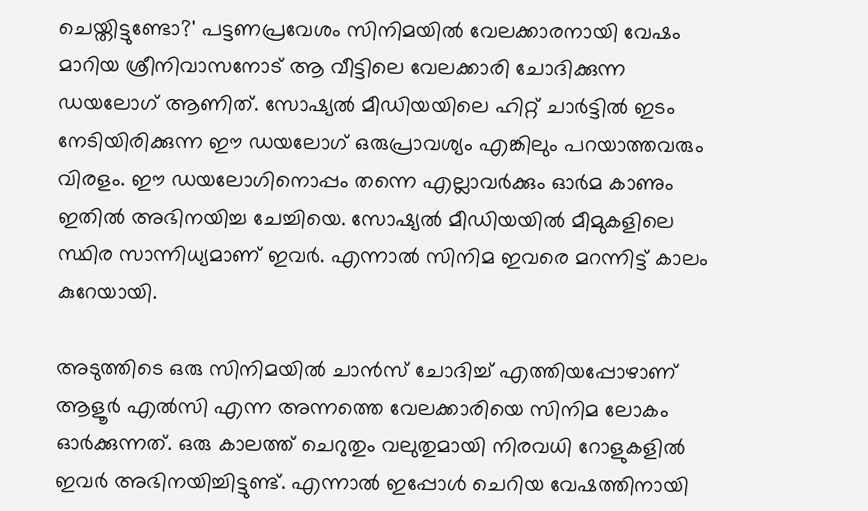ചെയ്തിട്ടുണ്ടോ?' പട്ടണപ്രവേശം സിനിമയില്‍ വേലക്കാരനായി വേഷം മാറിയ ശ്രീനിവാസനോട് ആ വീട്ടിലെ വേലക്കാരി ചോദിക്കുന്ന ഡയലോഗ് ആണിത്. സോഷ്യല്‍ മീഡിയയിലെ ഹിറ്റ് ചാര്‍ട്ടില്‍ ഇടം നേടിയിരിക്കുന്ന ഈ ഡയലോഗ് ഒരുപ്രാവശ്യം എങ്കിലും പറയാത്തവരും വിരളം. ഈ ഡയലോഗിനൊപ്പം തന്നെ എല്ലാവര്‍ക്കും ഓര്‍മ കാണും ഇതില്‍ അഭിനയിച്ച ചേച്ചിയെ. സോഷ്യല്‍ മീഡിയയില്‍ മീമുകളിലെ സ്ഥിര സാന്നിധ്യമാണ് ഇവര്‍. എന്നാല്‍ സിനിമ ഇവരെ മറന്നിട്ട് കാലം കുറേയായി.

അടുത്തിടെ ഒരു സിനിമയില്‍ ചാന്‍സ് ചോദിച്ച് എത്തിയപ്പോഴാണ് ആളൂര്‍ എല്‍സി എന്ന അന്നത്തെ വേലക്കാരിയെ സിനിമ ലോകം ഓര്‍ക്കുന്നത്‌. ഒരു കാലത്ത് ചെറുതും വലുതുമായി നിരവധി റോളുകളില്‍ ഇവര്‍ അഭിനയിച്ചിട്ടുണ്ട്. എന്നാല്‍ ഇപ്പോള്‍ ചെറിയ വേഷത്തിനായി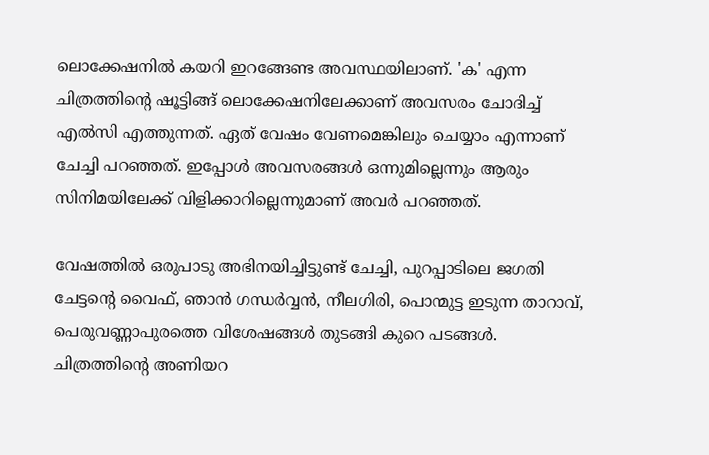ലൊക്കേഷനില്‍ കയറി ഇറങ്ങേണ്ട അവസ്ഥയിലാണ്. 'ക' എന്ന ചിത്രത്തിന്റെ ഷൂട്ടിങ്ങ് ലൊക്കേഷനിലേക്കാണ് അവസരം ചോദിച്ച് എല്‍സി എത്തുന്നത്. ഏത് വേഷം വേണമെങ്കിലും ചെയ്യാം എന്നാണ് ചേച്ചി പറഞ്ഞത്. ഇപ്പോള്‍ അവസരങ്ങള്‍ ഒന്നുമില്ലെന്നും ആരും സിനിമയിലേക്ക് വിളിക്കാറില്ലെന്നുമാണ് അവര്‍ പറഞ്ഞത്.

വേഷത്തില്‍ ഒരുപാടു അഭിനയിച്ചിട്ടുണ്ട് ചേച്ചി, പുറപ്പാടിലെ ജഗതി ചേട്ടന്റെ വൈഫ്, ഞാന്‍ ഗന്ധര്‍വ്വന്‍, നീലഗിരി, പൊന്മുട്ട ഇടുന്ന താറാവ്, പെരുവണ്ണാപുരത്തെ വിശേഷങ്ങള്‍ തുടങ്ങി കുറെ പടങ്ങള്‍. ചിത്രത്തിന്റെ അണിയറ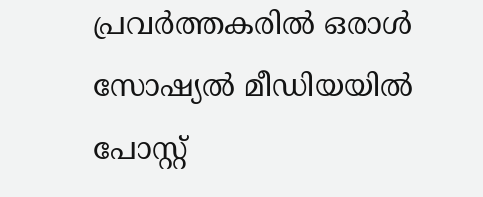പ്രവര്‍ത്തകരില്‍ ഒരാള്‍ സോഷ്യല്‍ മീഡിയയില്‍ പോസ്റ്റ്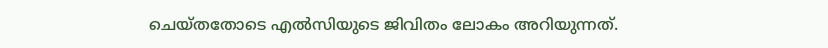ചെയ്തതോടെ എല്‍സിയുടെ ജിവിതം ലോകം അറിയുന്നത്.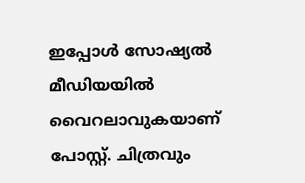ഇപ്പോള്‍ സോഷ്യല്‍ മീഡിയയില്‍ വൈറലാവുകയാണ് പോസ്റ്റ്. ചിത്രവും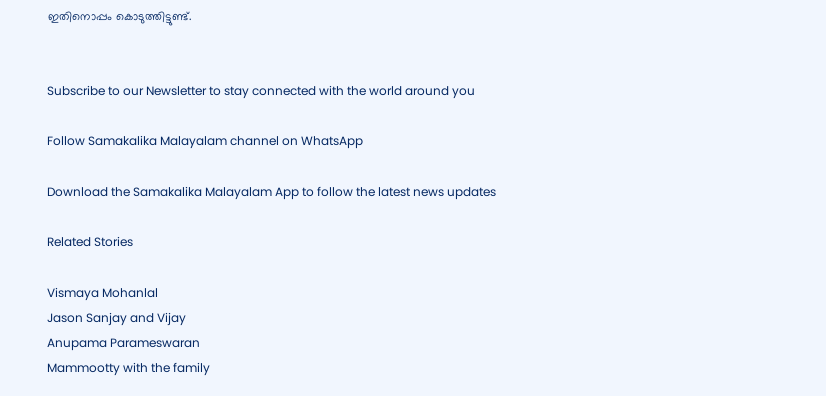ഇതിനൊപ്പം കൊടുത്തിട്ടുണ്ട്.


Subscribe to our Newsletter to stay connected with the world around you

Follow Samakalika Malayalam channel on WhatsApp

Download the Samakalika Malayalam App to follow the latest news updates

Related Stories

Vismaya Mohanlal
Jason Sanjay and Vijay
Anupama Parameswaran
Mammootty with the family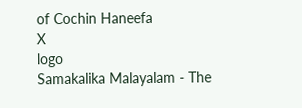of Cochin Haneefa
X
logo
Samakalika Malayalam - The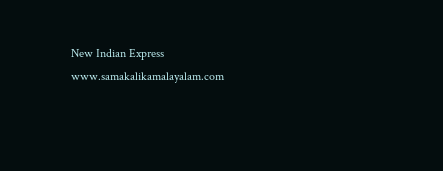New Indian Express
www.samakalikamalayalam.com